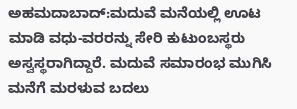ಅಹಮದಾಬಾದ್:ಮದುವೆ ಮನೆಯಲ್ಲಿ ಊಟ ಮಾಡಿ ವಧು-ವರರನ್ನು ಸೇರಿ ಕುಟುಂಬಸ್ಥರು ಅಸ್ವಸ್ಥರಾಗಿದ್ದಾರೆ. ಮದುವೆ ಸಮಾರಂಭ ಮುಗಿಸಿ ಮನೆಗೆ ಮರಳುವ ಬದಲು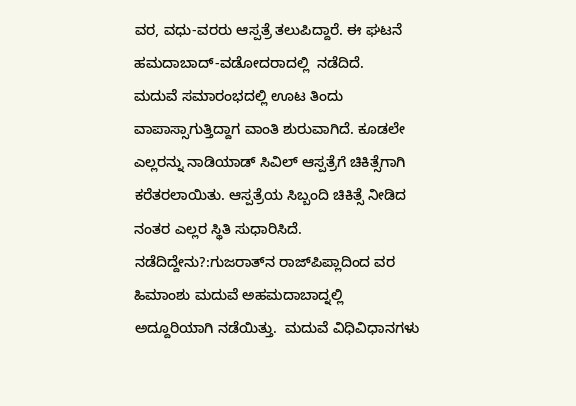ವರ, ವಧು-ವರರು ಆಸ್ಪತ್ರೆ ತಲುಪಿದ್ದಾರೆ. ಈ ಘಟನೆ  ಹಮದಾಬಾದ್-ವಡೋದರಾದಲ್ಲಿ  ನಡೆದಿದೆ.
ಮದುವೆ ಸಮಾರಂಭದಲ್ಲಿ ಊಟ ತಿಂದು ವಾಪಾಸ್ಸಾಗುತ್ತಿದ್ದಾಗ ವಾಂತಿ ಶುರುವಾಗಿದೆ. ಕೂಡಲೇ ಎಲ್ಲರನ್ನು ನಾಡಿಯಾಡ್ ಸಿವಿಲ್ ಆಸ್ಪತ್ರೆಗೆ ಚಿಕಿತ್ಸೆಗಾಗಿ ಕರೆತರಲಾಯಿತು. ಆಸ್ಪತ್ರೆಯ ಸಿಬ್ಬಂದಿ ಚಿಕಿತ್ಸೆ ನೀಡಿದ ನಂತರ ಎಲ್ಲರ ಸ್ಥಿತಿ ಸುಧಾರಿಸಿದೆ.
ನಡೆದಿದ್ದೇನು?:ಗುಜರಾತ್‌ನ ರಾಜ್‌ಪಿಪ್ಲಾದಿಂದ ವರ ಹಿಮಾಂಶು ಮದುವೆ ಅಹಮದಾಬಾದ್ನಲ್ಲಿ ಅದ್ದೂರಿಯಾಗಿ ನಡೆಯಿತ್ತು.  ಮದುವೆ ವಿಧಿವಿಧಾನಗಳು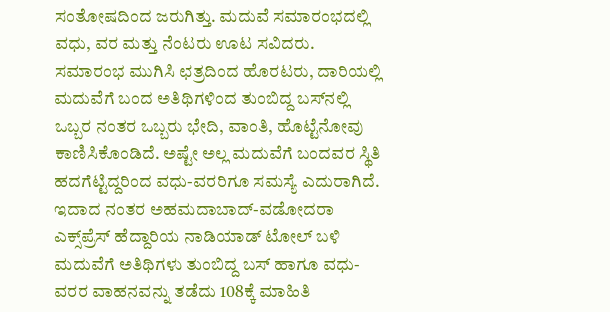ಸಂತೋಷದಿಂದ ಜರುಗಿತ್ತು. ಮದುವೆ ಸಮಾರಂಭದಲ್ಲಿ ವಧು, ವರ ಮತ್ತು ನೆಂಟರು ಊಟ ಸವಿದರು.  ಸಮಾರಂಭ ಮುಗಿಸಿ ಛತ್ರದಿಂದ ಹೊರಟರು, ದಾರಿಯಲ್ಲಿ ಮದುವೆಗೆ ಬಂದ ಅತಿಥಿಗಳಿಂದ ತುಂಬಿದ್ದ ಬಸ್‌ನಲ್ಲಿ ಒಬ್ಬರ ನಂತರ ಒಬ್ಬರು ಭೇದಿ, ವಾಂತಿ, ಹೊಟ್ಟೆನೋವು ಕಾಣಿಸಿಕೊಂಡಿದೆ. ಅಷ್ಟೇ ಅಲ್ಲ ಮದುವೆಗೆ ಬಂದವರ ಸ್ಥಿತಿ ಹದಗೆಟ್ಟಿದ್ದರಿಂದ ವಧು-ವರರಿಗೂ ಸಮಸ್ಯೆ ಎದುರಾಗಿದೆ.
ಇದಾದ ನಂತರ ಅಹಮದಾಬಾದ್-ವಡೋದರಾ ಎಕ್ಸ್‌ಪ್ರೆಸ್ ಹೆದ್ದಾರಿಯ ನಾಡಿಯಾಡ್ ಟೋಲ್ ಬಳಿ ಮದುವೆಗೆ ಅತಿಥಿಗಳು ತುಂಬಿದ್ದ ಬಸ್ ಹಾಗೂ ವಧು-ವರರ ವಾಹನವನ್ನು ತಡೆದು 108ಕ್ಕೆ ಮಾಹಿತಿ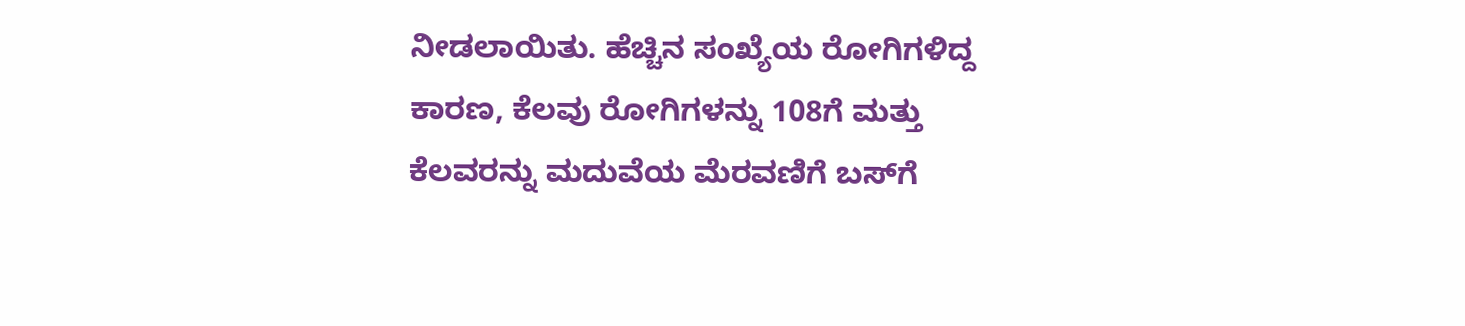ನೀಡಲಾಯಿತು. ಹೆಚ್ಚಿನ ಸಂಖ್ಯೆಯ ರೋಗಿಗಳಿದ್ದ ಕಾರಣ, ಕೆಲವು ರೋಗಿಗಳನ್ನು 108ಗೆ ಮತ್ತು ಕೆಲವರನ್ನು ಮದುವೆಯ ಮೆರವಣಿಗೆ ಬಸ್‌ಗೆ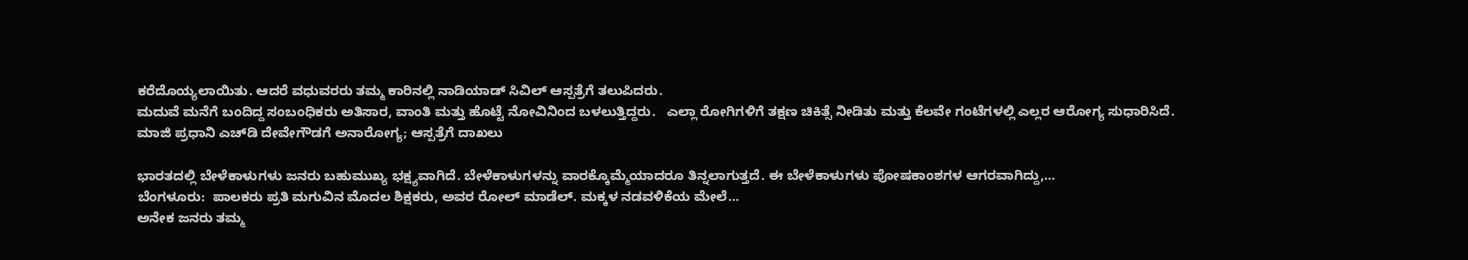ಕರೆದೊಯ್ಯಲಾಯಿತು. ಆದರೆ ವಧುವರರು ತಮ್ಮ ಕಾರಿನಲ್ಲಿ ನಾಡಿಯಾಡ್ ಸಿವಿಲ್ ಆಸ್ಪತ್ರೆಗೆ ತಲುಪಿದರು.
ಮದುವೆ ಮನೆಗೆ ಬಂದಿದ್ದ ಸಂಬಂಧಿಕರು ಅತಿಸಾರ, ವಾಂತಿ ಮತ್ತು ಹೊಟ್ಟೆ ನೋವಿನಿಂದ ಬಳಲುತ್ತಿದ್ದರು.   ಎಲ್ಲಾ ರೋಗಿಗಳಿಗೆ ತಕ್ಷಣ ಚಿಕಿತ್ಸೆ ನೀಡಿತು ಮತ್ತು ಕೆಲವೇ ಗಂಟೆಗಳಲ್ಲಿ ಎಲ್ಲರ ಆರೋಗ್ಯ ಸುಧಾರಿಸಿದೆ.
ಮಾಜಿ ಪ್ರಧಾನಿ ಎಚ್‌ಡಿ ದೇವೇಗೌಡಗೆ ಅನಾರೋಗ್ಯ; ಆಸ್ಪತ್ರೆಗೆ ದಾಖಲು

ಭಾರತದಲ್ಲಿ ಬೇಳೆಕಾಳುಗಳು ಜನರು ಬಹುಮುಖ್ಯ ಭಕ್ಷ್ಯವಾಗಿದೆ. ಬೇಳೆಕಾಳುಗಳನ್ನು ವಾರಕ್ಕೊಮ್ಮೆಯಾದರೂ ತಿನ್ನಲಾಗುತ್ತದೆ. ಈ ಬೇಳೆಕಾಳುಗಳು ಪೋಷಕಾಂಶಗಳ ಆಗರವಾಗಿದ್ದು,…
ಬೆಂಗಳೂರು:  ಪಾಲಕರು ಪ್ರತಿ ಮಗುವಿನ ಮೊದಲ ಶಿಕ್ಷಕರು, ಅವರ ರೋಲ್ ಮಾಡೆಲ್. ಮಕ್ಕಳ ನಡವಳಿಕೆಯ ಮೇಲೆ…
ಅನೇಕ ಜನರು ತಮ್ಮ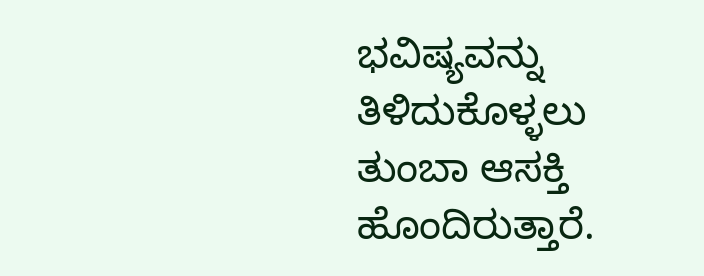ಭವಿಷ್ಯವನ್ನು ತಿಳಿದುಕೊಳ್ಳಲು ತುಂಬಾ ಆಸಕ್ತಿ ಹೊಂದಿರುತ್ತಾರೆ.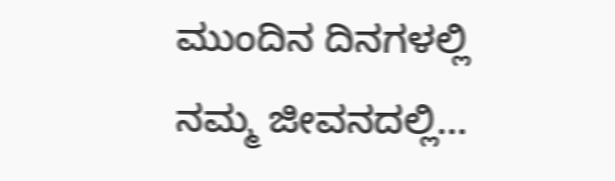ಮುಂದಿನ ದಿನಗಳಲ್ಲಿ ನಮ್ಮ ಜೀವನದಲ್ಲಿ…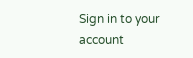Sign in to your account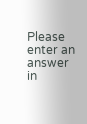Please enter an answer in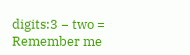digits:3 − two =
Remember me